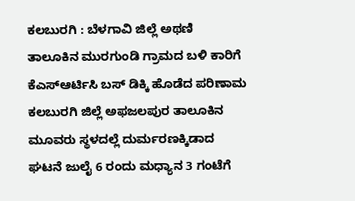ಕಲಬುರಗಿ : ಬೆಳಗಾವಿ ಜಿಲ್ಲೆ ಅಥಣಿ ತಾಲೂಕಿನ ಮುರಗುಂಡಿ ಗ್ರಾಮದ ಬಳಿ ಕಾರಿಗೆ ಕೆಎಸ್ಆರ್ಟಿಸಿ ಬಸ್ ಡಿಕ್ಕಿ ಹೊಡೆದ ಪರಿಣಾಮ ಕಲಬುರಗಿ ಜಿಲ್ಲೆ ಅಫಜಲಪುರ ತಾಲೂಕಿನ ಮೂವರು ಸ್ಥಳದಲ್ಲೆ ದುರ್ಮರಣಕ್ಕಿಡಾದ ಘಟನೆ ಜುಲೈ 6 ರಂದು ಮಧ್ಯಾನ 3 ಗಂಟೆಗೆ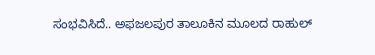ಸಂಭವಿಸಿದೆ.. ಅಫಜಲಪುರ ತಾಲೂಕಿನ ಮೂಲದ ರಾಹುಲ್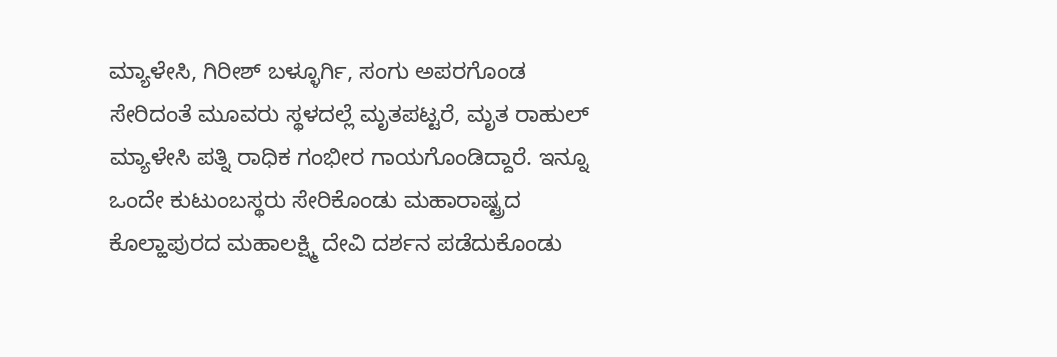ಮ್ಯಾಳೇಸಿ, ಗಿರೀಶ್ ಬಳ್ಳೂರ್ಗಿ, ಸಂಗು ಅಪರಗೊಂಡ ಸೇರಿದಂತೆ ಮೂವರು ಸ್ಥಳದಲ್ಲೆ ಮೃತಪಟ್ಟರೆ, ಮೃತ ರಾಹುಲ್ ಮ್ಯಾಳೇಸಿ ಪತ್ನಿ ರಾಧಿಕ ಗಂಭೀರ ಗಾಯಗೊಂಡಿದ್ದಾರೆ. ಇನ್ನೂ ಒಂದೇ ಕುಟುಂಬಸ್ಥರು ಸೇರಿಕೊಂಡು ಮಹಾರಾಷ್ಟ್ರದ ಕೊಲ್ಹಾಪುರದ ಮಹಾಲಕ್ಷ್ಮಿ ದೇವಿ ದರ್ಶನ ಪಡೆದುಕೊಂಡು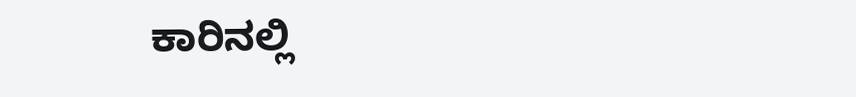ಕಾರಿನಲ್ಲಿ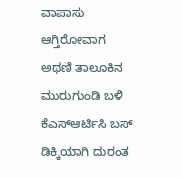ವಾಪಾಸು ಆಗ್ತಿರೋವಾಗ ಅಥಣಿ ತಾಲೂಕಿನ ಮುರುಗುಂಡಿ ಬಳಿ ಕೆಎಸ್ಆರ್ಟಿಸಿ ಬಸ್ ಡಿಕ್ಕಿಯಾಗಿ ದುರಂತ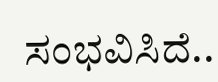ಸಂಭವಿಸಿದೆ..